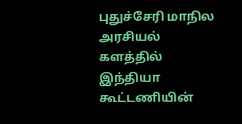புதுச்சேரி மாநில அரசியல் களத்தில் இந்தியா கூட்டணியின்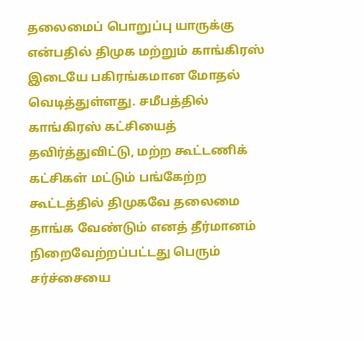தலைமைப் பொறுப்பு யாருக்கு என்பதில் திமுக மற்றும் காங்கிரஸ் இடையே பகிரங்கமான மோதல் வெடித்துள்ளது. சமீபத்தில் காங்கிரஸ் கட்சியைத் தவிர்த்துவிட்டு, மற்ற கூட்டணிக் கட்சிகள் மட்டும் பங்கேற்ற கூட்டத்தில் திமுகவே தலைமை தாங்க வேண்டும் எனத் தீர்மானம் நிறைவேற்றப்பட்டது பெரும் சர்ச்சையை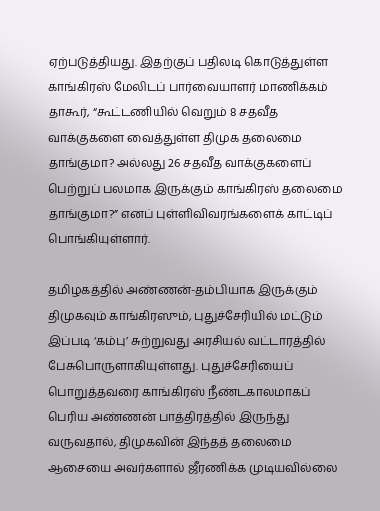ஏற்படுத்தியது. இதற்குப் பதிலடி கொடுத்துள்ள காங்கிரஸ் மேலிடப் பார்வையாளர் மாணிக்கம் தாகூர், “கூட்டணியில் வெறும் 8 சதவீத வாக்குகளை வைத்துள்ள திமுக தலைமை தாங்குமா? அல்லது 26 சதவீத வாக்குகளைப் பெற்றுப் பலமாக இருக்கும் காங்கிரஸ் தலைமை தாங்குமா?” எனப் புள்ளிவிவரங்களைக் காட்டிப் பொங்கியுள்ளார்.

தமிழகத்தில் அண்ணன்-தம்பியாக இருக்கும் திமுகவும் காங்கிரஸும், புதுச்சேரியில் மட்டும் இப்படி ‘கம்பு’ சுற்றுவது அரசியல் வட்டாரத்தில் பேசுபொருளாகியுள்ளது. புதுச்சேரியைப் பொறுத்தவரை காங்கிரஸ் நீண்டகாலமாகப் பெரிய அண்ணன் பாத்திரத்தில் இருந்து வருவதால், திமுகவின் இந்தத் தலைமை ஆசையை அவர்களால் ஜீரணிக்க முடியவில்லை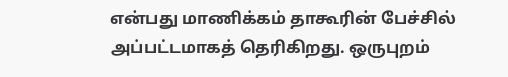என்பது மாணிக்கம் தாகூரின் பேச்சில் அப்பட்டமாகத் தெரிகிறது. ஒருபுறம்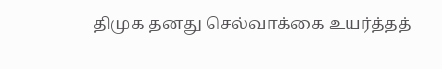திமுக தனது செல்வாக்கை உயர்த்தத்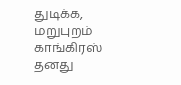துடிக்க, மறுபுறம் காங்கிரஸ் தனது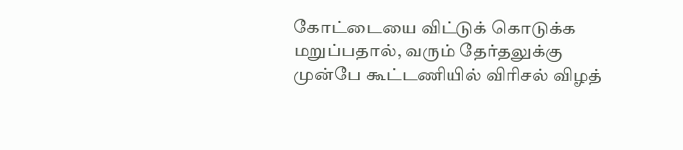கோட்டையை விட்டுக் கொடுக்க மறுப்பதால், வரும் தேர்தலுக்கு முன்பே கூட்டணியில் விரிசல் விழத்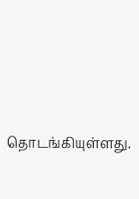தொடங்கியுள்ளது.